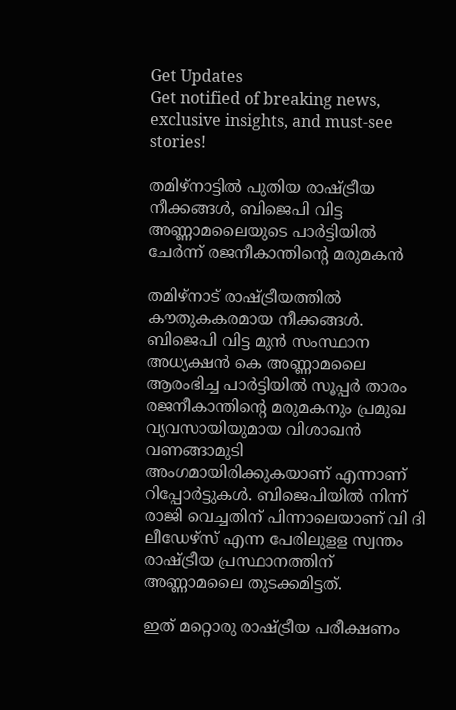Get Updates
Get notified of breaking news, exclusive insights, and must-see stories!

തമിഴ്നാട്ടിൽ പുതിയ രാഷ്ട്രീയ നീക്കങ്ങൾ, ബിജെപി വിട്ട അണ്ണാമലൈയുടെ പാർട്ടിയിൽ ചേർന്ന് രജനീകാന്തിന്റെ മരുമകൻ

തമിഴ്നാട് രാഷ്ട്രീയത്തിൽ കൗതുകകരമായ നീക്കങ്ങൾ. ബിജെപി വിട്ട മുൻ സംസ്ഥാന അധ്യക്ഷൻ കെ അണ്ണാമലൈ ആരംഭിച്ച പാർട്ടിയിൽ സൂപ്പർ താരം രജനീകാന്തിന്റെ മരുമകനും പ്രമുഖ വ്യവസായിയുമായ വിശാഖൻ വണങ്ങാമുടി അംഗമായിരിക്കുകയാണ് എന്നാണ് റിപ്പോർട്ടുകൾ. ബിജെപിയിൽ നിന്ന് രാജി വെച്ചതിന് പിന്നാലെയാണ് വി ദി ലീഡേഴ്സ് എന്ന പേരിലുളള സ്വന്തം രാഷ്ട്രീയ പ്രസ്ഥാനത്തിന് അണ്ണാമലൈ തുടക്കമിട്ടത്.

ഇത് മറ്റൊരു രാഷ്ട്രീയ പരീക്ഷണം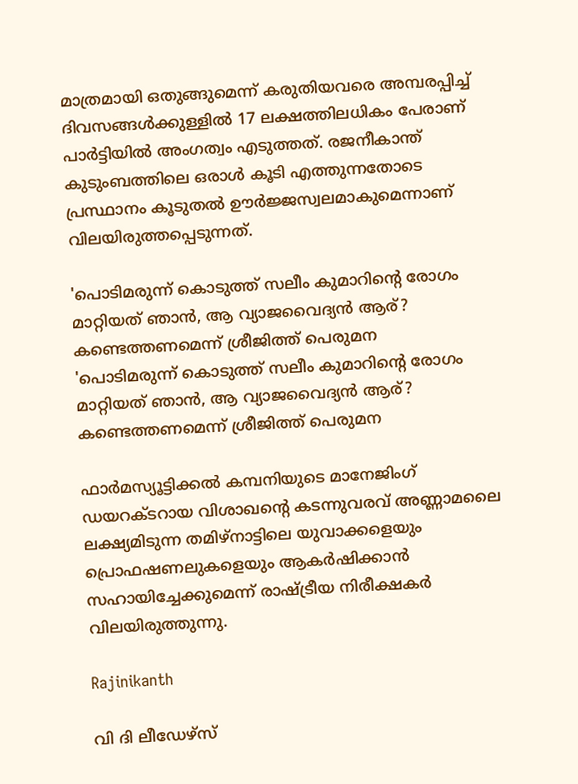മാത്രമായി ഒതുങ്ങുമെന്ന് കരുതിയവരെ അമ്പരപ്പിച്ച് ദിവസങ്ങൾക്കുള്ളിൽ 17 ലക്ഷത്തിലധികം പേരാണ് പാർട്ടിയിൽ അംഗത്വം എടുത്തത്. രജനീകാന്ത് കുടുംബത്തിലെ ഒരാൾ കൂടി എത്തുന്നതോടെ പ്രസ്ഥാനം കൂടുതൽ ഊർജ്ജസ്വലമാകുമെന്നാണ് വിലയിരുത്തപ്പെടുന്നത്.

'പൊടിമരുന്ന് കൊടുത്ത് സലീം കുമാറിന്റെ രോഗം മാറ്റിയത് ഞാൻ, ആ വ്യാജവൈദ്യൻ ആര്? കണ്ടെത്തണമെന്ന് ശ്രീജിത്ത് പെരുമന
'പൊടിമരുന്ന് കൊടുത്ത് സലീം കുമാറിന്റെ രോഗം മാറ്റിയത് ഞാൻ, ആ വ്യാജവൈദ്യൻ ആര്? കണ്ടെത്തണമെന്ന് ശ്രീജിത്ത് പെരുമന

ഫാർമസ്യൂട്ടിക്കൽ കമ്പനിയുടെ മാനേജിംഗ് ഡയറക്ടറായ വിശാഖന്റെ കടന്നുവരവ് അണ്ണാമലൈ ലക്ഷ്യമിടുന്ന തമിഴ്നാട്ടിലെ യുവാക്കളെയും പ്രൊഫഷണലുകളെയും ആകർഷിക്കാൻ സഹായിച്ചേക്കുമെന്ന് രാഷ്ട്രീയ നിരീക്ഷകർ വിലയിരുത്തുന്നു.

Rajinikanth

വി ദി ലീഡേഴ്സ്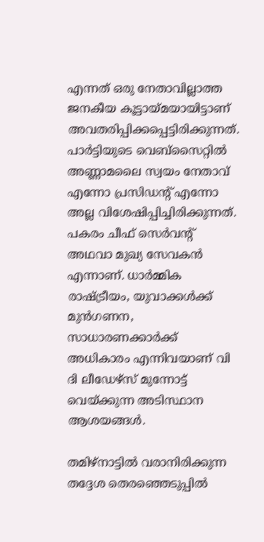എന്നത് ഒരു നേതാവില്ലാത്ത ജനകീയ കൂട്ടായ്മയായിട്ടാണ് അവതരിപ്പിക്കപ്പെട്ടിരിക്കുന്നത്. പാർട്ടിയുടെ വെബ്‌സൈറ്റിൽ അണ്ണാമലൈ സ്വയം നേതാവ് എന്നോ പ്രസിഡന്റ് എന്നോ അല്ല വിശേഷിപ്പിച്ചിരിക്കുന്നത്. പകരം ചീഫ് സെർവന്റ് അഥവാ മുഖ്യ സേവകൻ എന്നാണ്. ധാർമ്മിക രാഷ്ട്രീയം, യുവാക്കൾക്ക് മുൻഗണന, സാധാരണക്കാർക്ക് അധികാരം എന്നിവയാണ് വി ദി ലീഡേഴ്സ് മുന്നോട്ട് വെയ്ക്കുന്ന അടിസ്ഥാന ആശയങ്ങൾ.

തമിഴ്നാട്ടിൽ വരാനിരിക്കുന്ന തദ്ദേശ തെരഞ്ഞെടുപ്പിൽ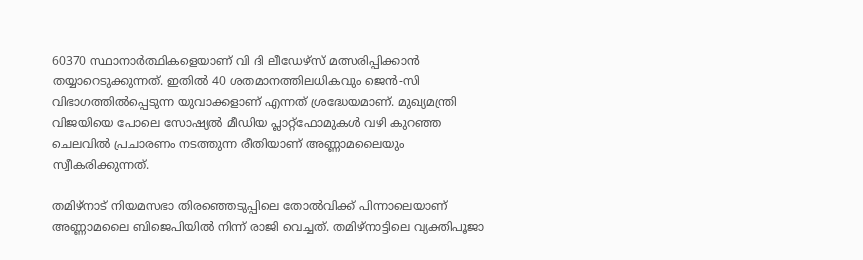60370 സ്ഥാനാർത്ഥികളെയാണ് വി ദി ലീഡേഴ്സ് മത്സരിപ്പിക്കാൻ തയ്യാറെടുക്കുന്നത്. ഇതിൽ 40 ശതമാനത്തിലധികവും ജെൻ-സി വിഭാഗത്തിൽപ്പെടുന്ന യുവാക്കളാണ് എന്നത് ശ്രദ്ധേയമാണ്. മുഖ്യമന്ത്രി വിജയിയെ പോലെ സോഷ്യൽ മീഡിയ പ്ലാറ്റ്‌ഫോമുകൾ വഴി കുറഞ്ഞ ചെലവിൽ പ്രചാരണം നടത്തുന്ന രീതിയാണ് അണ്ണാമലൈയും സ്വീകരിക്കുന്നത്.

തമിഴ്നാട് നിയമസഭാ തിരഞ്ഞെടുപ്പിലെ തോൽവിക്ക് പിന്നാലെയാണ് അണ്ണാമലൈ ബിജെപിയിൽ നിന്ന് രാജി വെച്ചത്. തമിഴ്‌നാട്ടിലെ വ്യക്തിപൂജാ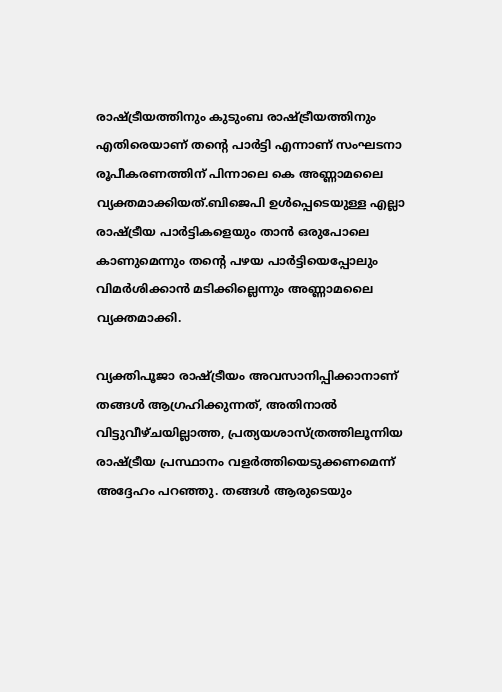രാഷ്ട്രീയത്തിനും കുടുംബ രാഷ്ട്രീയത്തിനും എതിരെയാണ് തന്റെ പാർട്ടി എന്നാണ് സംഘടനാ രൂപീകരണത്തിന് പിന്നാലെ കെ അണ്ണാമലൈ വ്യക്തമാക്കിയത്.ബിജെപി ഉൾപ്പെടെയുള്ള എല്ലാ രാഷ്ട്രീയ പാർട്ടികളെയും താൻ ഒരുപോലെ കാണുമെന്നും തന്റെ പഴയ പാർട്ടിയെപ്പോലും വിമർശിക്കാൻ മടിക്കില്ലെന്നും അണ്ണാമലൈ വ്യക്തമാക്കി.

വ്യക്തിപൂജാ രാഷ്ട്രീയം അവസാനിപ്പിക്കാനാണ് തങ്ങൾ ആഗ്രഹിക്കുന്നത്, അതിനാൽ വിട്ടുവീഴ്ചയില്ലാത്ത, പ്രത്യയശാസ്ത്രത്തിലൂന്നിയ രാഷ്ട്രീയ പ്രസ്ഥാനം വളർത്തിയെടുക്കണമെന്ന് അദ്ദേഹം പറഞ്ഞു. തങ്ങൾ ആരുടെയും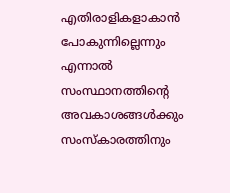എതിരാളികളാകാൻ പോകുന്നില്ലെന്നും എന്നാൽ സംസ്ഥാനത്തിന്റെ അവകാശങ്ങൾക്കും സംസ്‌കാരത്തിനും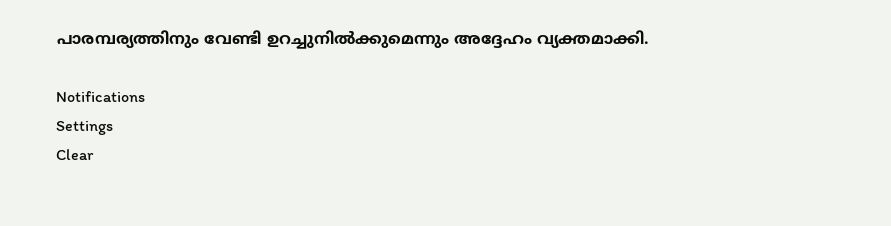പാരമ്പര്യത്തിനും വേണ്ടി ഉറച്ചുനിൽക്കുമെന്നും അദ്ദേഹം വ്യക്തമാക്കി.

Notifications
Settings
Clear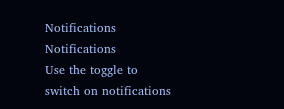Notifications
Notifications
Use the toggle to switch on notifications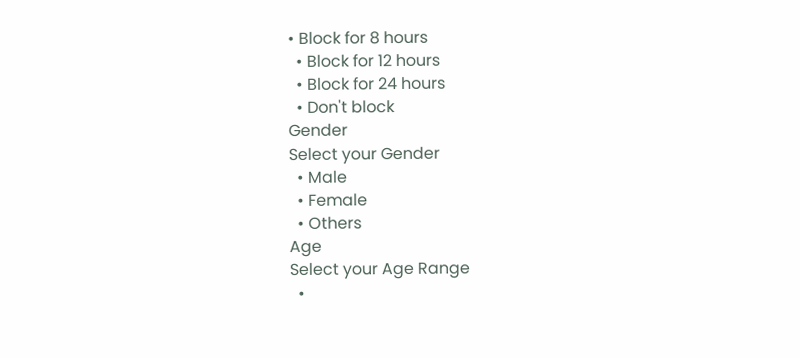• Block for 8 hours
  • Block for 12 hours
  • Block for 24 hours
  • Don't block
Gender
Select your Gender
  • Male
  • Female
  • Others
Age
Select your Age Range
  •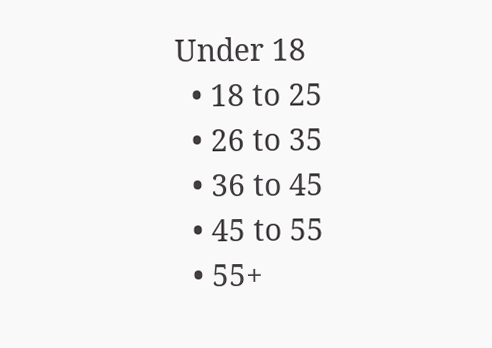Under 18
  • 18 to 25
  • 26 to 35
  • 36 to 45
  • 45 to 55
  • 55+